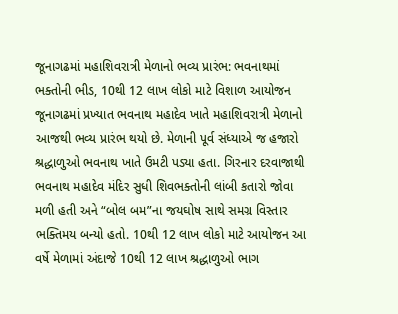જૂનાગઢમાં મહાશિવરાત્રી મેળાનો ભવ્ય પ્રારંભ: ભવનાથમાં ભક્તોની ભીડ, 10થી 12 લાખ લોકો માટે વિશાળ આયોજન
જૂનાગઢમાં પ્રખ્યાત ભવનાથ મહાદેવ ખાતે મહાશિવરાત્રી મેળાનો આજથી ભવ્ય પ્રારંભ થયો છે. મેળાની પૂર્વ સંધ્યાએ જ હજારો શ્રદ્ધાળુઓ ભવનાથ ખાતે ઉમટી પડ્યા હતા. ગિરનાર દરવાજાથી ભવનાથ મહાદેવ મંદિર સુધી શિવભક્તોની લાંબી કતારો જોવા મળી હતી અને “બોલ બમ”ના જયઘોષ સાથે સમગ્ર વિસ્તાર ભક્તિમય બન્યો હતો. 10થી 12 લાખ લોકો માટે આયોજન આ વર્ષે મેળામાં અંદાજે 10થી 12 લાખ શ્રદ્ધાળુઓ ભાગ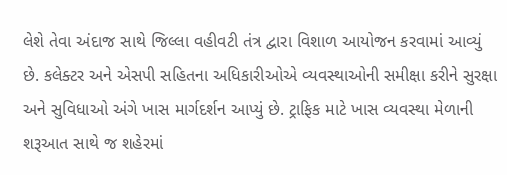લેશે તેવા અંદાજ સાથે જિલ્લા વહીવટી તંત્ર દ્વારા વિશાળ આયોજન કરવામાં આવ્યું છે. કલેક્ટર અને એસપી સહિતના અધિકારીઓએ વ્યવસ્થાઓની સમીક્ષા કરીને સુરક્ષા અને સુવિધાઓ અંગે ખાસ માર્ગદર્શન આપ્યું છે. ટ્રાફિક માટે ખાસ વ્યવસ્થા મેળાની શરૂઆત સાથે જ શહેરમાં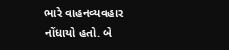ભારે વાહનવ્યવહાર નોંધાયો હતો. બે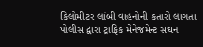કિલોમીટર લાંબી વાહનોની કતારો લાગતા પોલીસ દ્વારા ટ્રાફિક મેનેજમેન્ટ સઘન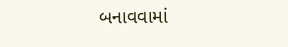બનાવવામાં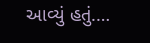આવ્યું હતું.…